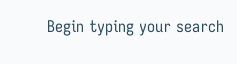Begin typing your search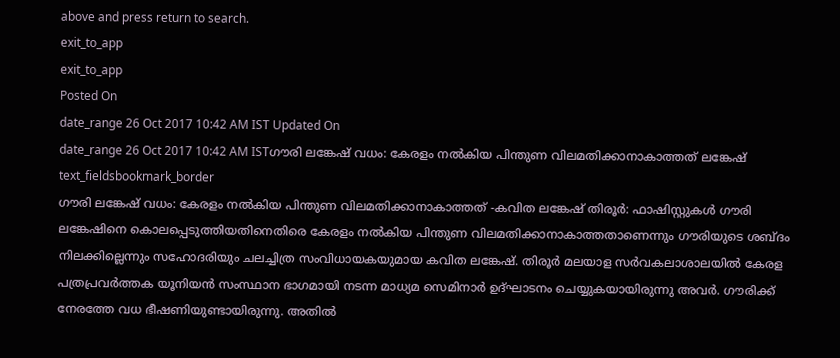above and press return to search.
exit_to_app
exit_to_app
Posted On
date_range 26 Oct 2017 10:42 AM IST Updated On
date_range 26 Oct 2017 10:42 AM ISTഗൗരി ലങ്കേഷ് വധം: കേരളം നൽകിയ പിന്തുണ വിലമതിക്കാനാകാത്തത് ലങ്കേഷ്
text_fieldsbookmark_border
ഗൗരി ലങ്കേഷ് വധം: കേരളം നൽകിയ പിന്തുണ വിലമതിക്കാനാകാത്തത് -കവിത ലങ്കേഷ് തിരൂർ: ഫാഷിസ്റ്റുകൾ ഗൗരി ലങ്കേഷിനെ കൊലപ്പെടുത്തിയതിനെതിരെ കേരളം നൽകിയ പിന്തുണ വിലമതിക്കാനാകാത്തതാണെന്നും ഗൗരിയുടെ ശബ്ദം നിലക്കില്ലെന്നും സഹോദരിയും ചലച്ചിത്ര സംവിധായകയുമായ കവിത ലങ്കേഷ്. തിരൂർ മലയാള സർവകലാശാലയിൽ കേരള പത്രപ്രവർത്തക യൂനിയൻ സംസ്ഥാന ഭാഗമായി നടന്ന മാധ്യമ സെമിനാർ ഉദ്ഘാടനം ചെയ്യുകയായിരുന്നു അവർ. ഗൗരിക്ക് നേരത്തേ വധ ഭീഷണിയുണ്ടായിരുന്നു. അതിൽ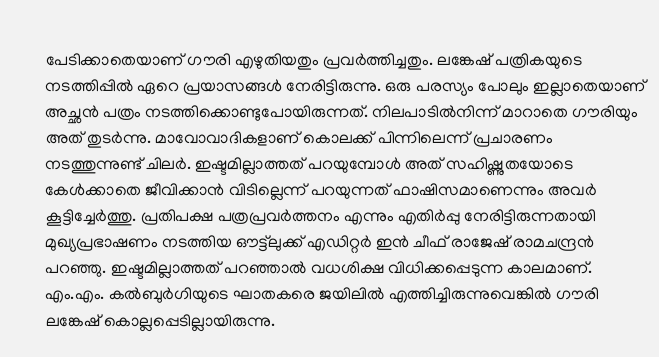പേടിക്കാതെയാണ് ഗൗരി എഴുതിയതും പ്രവർത്തിച്ചതും. ലങ്കേഷ് പത്രികയുടെ നടത്തിപ്പിൽ ഏറെ പ്രയാസങ്ങൾ നേരിട്ടിരുന്നു. ഒരു പരസ്യം പോലും ഇല്ലാതെയാണ് അച്ഛൻ പത്രം നടത്തിക്കൊണ്ടുപോയിരുന്നത്. നിലപാടിൽനിന്ന് മാറാതെ ഗൗരിയും അത് തുടർന്നു. മാവോവാദികളാണ് കൊലക്ക് പിന്നിലെന്ന് പ്രചാരണം നടത്തുന്നുണ്ട് ചിലർ. ഇഷ്ടമില്ലാത്തത് പറയുമ്പോൾ അത് സഹിഷ്ണുതയോടെ കേൾക്കാതെ ജീവിക്കാൻ വിടില്ലെന്ന് പറയുന്നത് ഫാഷിസമാണെന്നും അവർ കൂട്ടിച്ചേർത്തു. പ്രതിപക്ഷ പത്രപ്രവർത്തനം എന്നും എതിർപ്പു നേരിട്ടിരുന്നതായി മുഖ്യപ്രഭാഷണം നടത്തിയ ഔട്ട്ലുക്ക് എഡിറ്റർ ഇൻ ചീഫ് രാജേഷ് രാമചന്ദ്രൻ പറഞ്ഞു. ഇഷ്ടമില്ലാത്തത് പറഞ്ഞാൽ വധശിക്ഷ വിധിക്കപ്പെടുന്ന കാലമാണ്. എം.എം. കൽബുർഗിയുടെ ഘാതകരെ ജയിലിൽ എത്തിച്ചിരുന്നുവെങ്കിൽ ഗൗരി ലങ്കേഷ് കൊല്ലപ്പെടില്ലായിരുന്നു.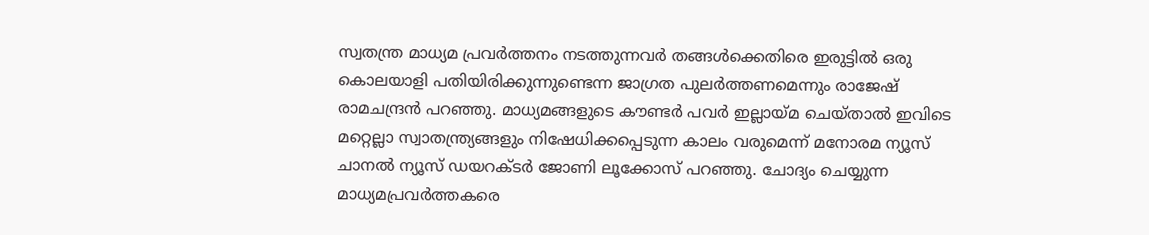സ്വതന്ത്ര മാധ്യമ പ്രവർത്തനം നടത്തുന്നവർ തങ്ങൾക്കെതിരെ ഇരുട്ടിൽ ഒരു കൊലയാളി പതിയിരിക്കുന്നുണ്ടെന്ന ജാഗ്രത പുലർത്തണമെന്നും രാജേഷ് രാമചന്ദ്രൻ പറഞ്ഞു. മാധ്യമങ്ങളുടെ കൗണ്ടർ പവർ ഇല്ലായ്മ ചെയ്താൽ ഇവിടെ മറ്റെല്ലാ സ്വാതന്ത്ര്യങ്ങളും നിഷേധിക്കപ്പെടുന്ന കാലം വരുമെന്ന് മനോരമ ന്യൂസ് ചാനൽ ന്യൂസ് ഡയറക്ടർ ജോണി ലൂക്കോസ് പറഞ്ഞു. ചോദ്യം ചെയ്യുന്ന മാധ്യമപ്രവർത്തകരെ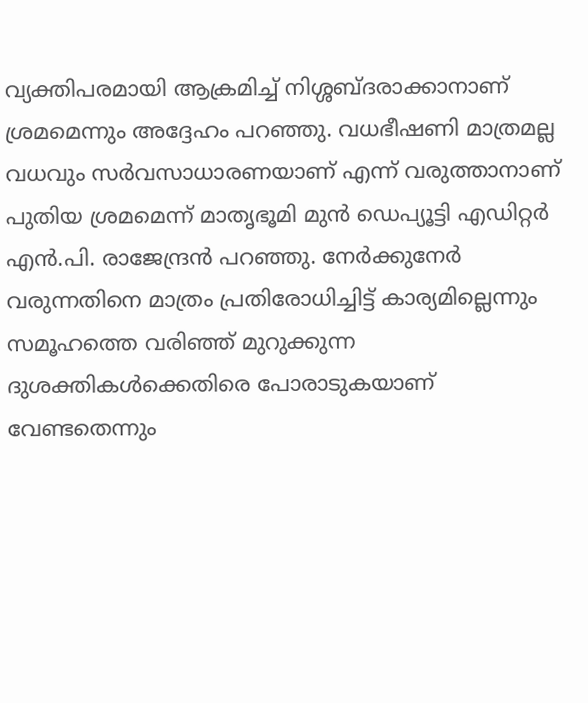വ്യക്തിപരമായി ആക്രമിച്ച് നിശ്ശബ്ദരാക്കാനാണ് ശ്രമമെന്നും അദ്ദേഹം പറഞ്ഞു. വധഭീഷണി മാത്രമല്ല വധവും സർവസാധാരണയാണ് എന്ന് വരുത്താനാണ് പുതിയ ശ്രമമെന്ന് മാതൃഭൂമി മുൻ ഡെപ്യൂട്ടി എഡിറ്റർ എൻ.പി. രാജേന്ദ്രൻ പറഞ്ഞു. നേർക്കുനേർ വരുന്നതിനെ മാത്രം പ്രതിരോധിച്ചിട്ട് കാര്യമില്ലെന്നും സമൂഹത്തെ വരിഞ്ഞ് മുറുക്കുന്ന ദുശക്തികൾക്കെതിരെ പോരാടുകയാണ് വേണ്ടതെന്നും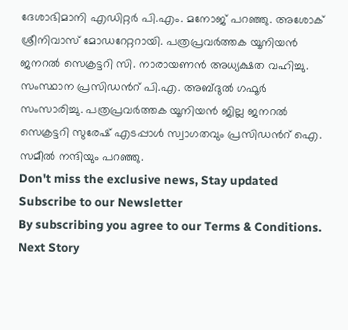ദേശാഭിമാനി എഡിറ്റർ പി.എം. മനോജ് പറഞ്ഞു. അശോക് ശ്രീനിവാസ് മോഡറേറ്ററായി. പത്രപ്രവർത്തക യൂനിയൻ ജനറൽ സെക്രട്ടറി സി. നാരായണൻ അധ്യക്ഷത വഹിച്ചു. സംസ്ഥാന പ്രസിഡൻറ് പി.എ. അബ്ദുൽ ഗഫൂർ സംസാരിച്ചു. പത്രപ്രവർത്തക യൂനിയൻ ജില്ല ജനറൽ സെക്രട്ടറി സുരേഷ് എടപ്പാൾ സ്വാഗതവും പ്രസിഡൻറ് ഐ. സമീൽ നന്ദിയും പറഞ്ഞു.
Don't miss the exclusive news, Stay updated
Subscribe to our Newsletter
By subscribing you agree to our Terms & Conditions.
Next Story